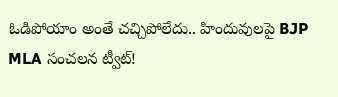ఓడిపోయాం అంతే చచ్చిపోలేదు.. హిందువులపై BJP MLA సంచలన ట్వీట్!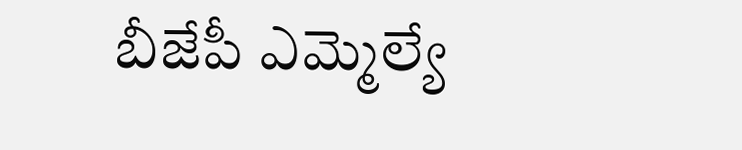బీజేపీ ఎమ్మెల్యే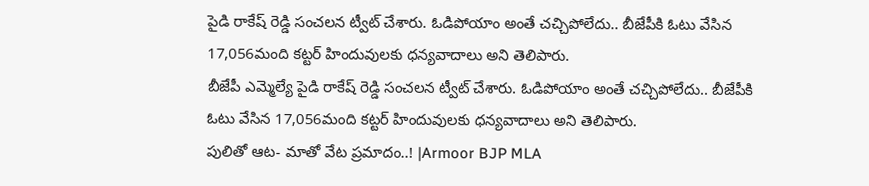పైడి రాకేష్ రెడ్డి సంచలన ట్వీట్ చేశారు. ఓడిపోయాం అంతే చచ్చిపోలేదు.. బీజేపీకి ఓటు వేసిన 17,056మంది కట్టర్ హిందువులకు ధన్యవాదాలు అని తెలిపారు.
బీజేపీ ఎమ్మెల్యే పైడి రాకేష్ రెడ్డి సంచలన ట్వీట్ చేశారు. ఓడిపోయాం అంతే చచ్చిపోలేదు.. బీజేపీకి ఓటు వేసిన 17,056మంది కట్టర్ హిందువులకు ధన్యవాదాలు అని తెలిపారు.
పులితో ఆట- మాతో వేట ప్రమాదం..! |Armoor BJP MLA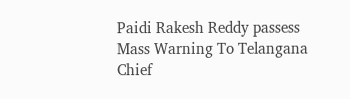Paidi Rakesh Reddy passess Mass Warning To Telangana Chief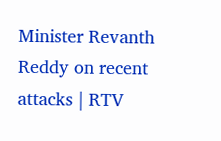Minister Revanth Reddy on recent attacks | RTV